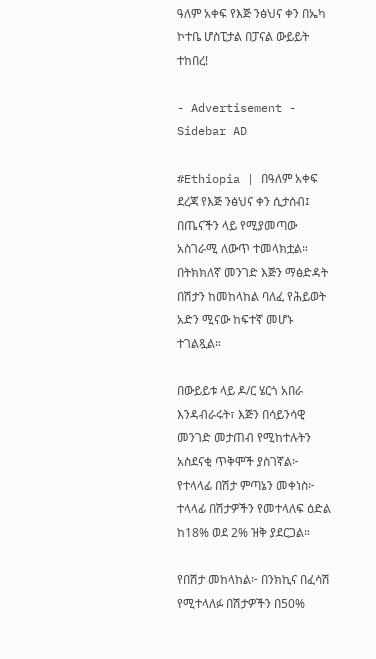ዓለም አቀፍ የእጅ ንፅህና ቀን በኤካ ኮተቤ ሆስፒታል በፓናል ውይይት ተከበረ!

- Advertisement -
Sidebar AD

#Ethiopia | በዓለም አቀፍ ደረጃ የእጅ ንፅህና ቀን ሲታሰብ፤ በጤናችን ላይ የሚያመጣው አስገራሚ ለውጥ ተመላክቷል። በትክክለኛ መንገድ እጅን ማፅድዳት በሽታን ከመከላከል ባለፈ የሕይወት አድን ሚናው ከፍተኛ መሆኑ ተገልጿል።

በውይይቱ ላይ ዶ/ር ሄርጎ አበራ እንዳብራሩት፣ እጅን በሳይንሳዊ መንገድ መታጠብ የሚከተሉትን አስደናቂ ጥቅሞች ያስገኛል፦
የተላላፊ በሽታ ምጣኔን መቀነስ፦ ተላላፊ በሽታዎችን የመተላለፍ ዕድል ከ18% ወደ 2% ዝቅ ያደርጋል።

የበሽታ መከላከል፦ በንክኪና በፈሳሽ የሚተላለፉ በሽታዎችን በ50%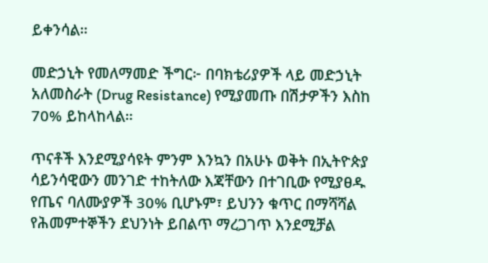ይቀንሳል።

መድኃኒት የመለማመድ ችግር፦ በባክቴሪያዎች ላይ መድኃኒት አለመስራት (Drug Resistance) የሚያመጡ በሽታዎችን እስከ 70% ይከላከላል።

ጥናቶች እንደሚያሳዩት ምንም እንኳን በአሁኑ ወቅት በኢትዮጵያ ሳይንሳዊውን መንገድ ተከትለው እጃቸውን በተገቢው የሚያፀዱ የጤና ባለሙያዎች 30% ቢሆኑም፣ ይህንን ቁጥር በማሻሻል የሕመምተኞችን ደህንነት ይበልጥ ማረጋገጥ እንደሚቻል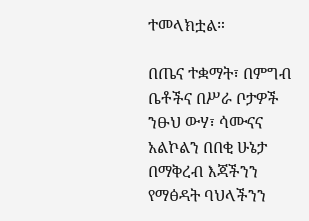ተመላክቷል።

በጤና ተቋማት፣ በምግብ ቤቶችና በሥራ ቦታዎች ንፁህ ውሃ፣ ሳሙናና አልኮልን በበቂ ሁኔታ በማቅረብ እጃችንን የማፅዳት ባህላችንን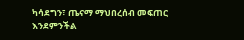ካሳደግን፣ ጤናማ ማህበረሰብ መፍጠር እንደምንችል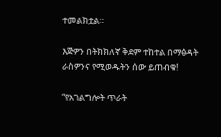ተመልክቷል።

እጅዎን በትክክለኛ ቅደም ተከተል በማፅዳት ራስዎንና የሚወዱትን ሰው ይጠብቁ!

“የአገልግሎት ጥራት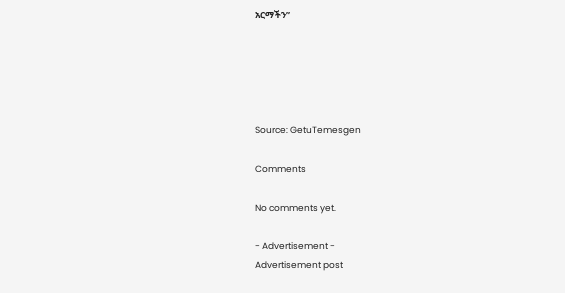አርማችን”





Source: GetuTemesgen

Comments

No comments yet.

- Advertisement -
Advertisement post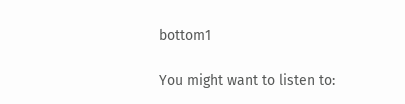bottom1

You might want to listen to: